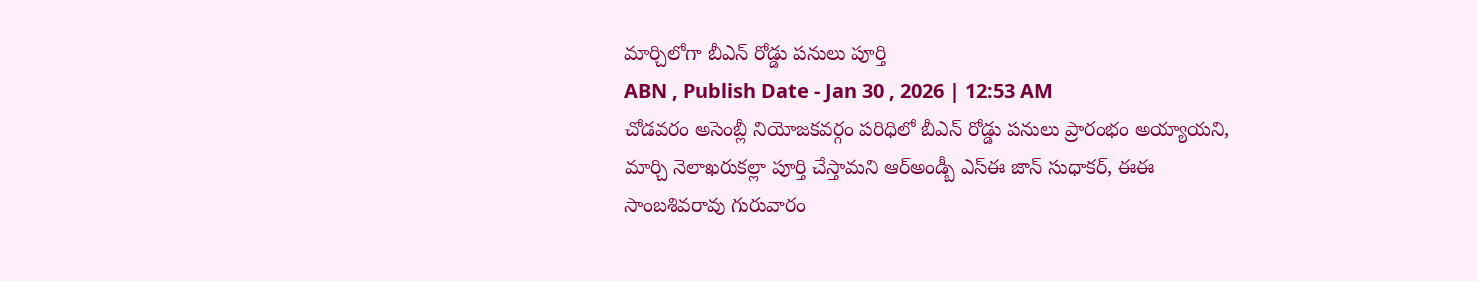మార్చిలోగా బీఎన్ రోడ్డు పనులు పూర్తి
ABN , Publish Date - Jan 30 , 2026 | 12:53 AM
చోడవరం అసెంబ్లీ నియోజకవర్గం పరిధిలో బీఎన్ రోడ్డు పనులు ప్రారంభం అయ్యాయని, మార్చి నెలాఖరుకల్లా పూర్తి చేస్తామని ఆర్అండ్బీ ఎస్ఈ జాన్ సుధాకర్, ఈఈ సాంబశివరావు గురువారం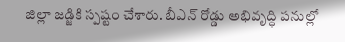జిల్లా జడ్జికి స్పష్టం చేశారు. బీఎన్ రోడ్డు అభివృద్ధి పనుల్లో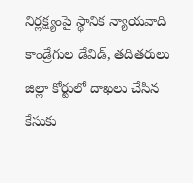నిర్లక్ష్యంపై స్థానిక న్యాయవాది కాండ్రేగుల డేవిడ్, తదితరులు జిల్లా కోర్టులో దాఖలు చేసిన కేసుకు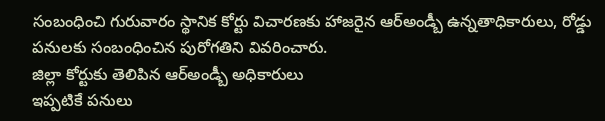సంబంధించి గురువారం స్థానిక కోర్టు విచారణకు హాజరైన ఆర్అండ్బీ ఉన్నతాధికారులు, రోడ్డు పనులకు సంబంధించిన పురోగతిని వివరించారు.
జిల్లా కోర్టుకు తెలిపిన ఆర్అండ్బీ అధికారులు
ఇప్పటికే పనులు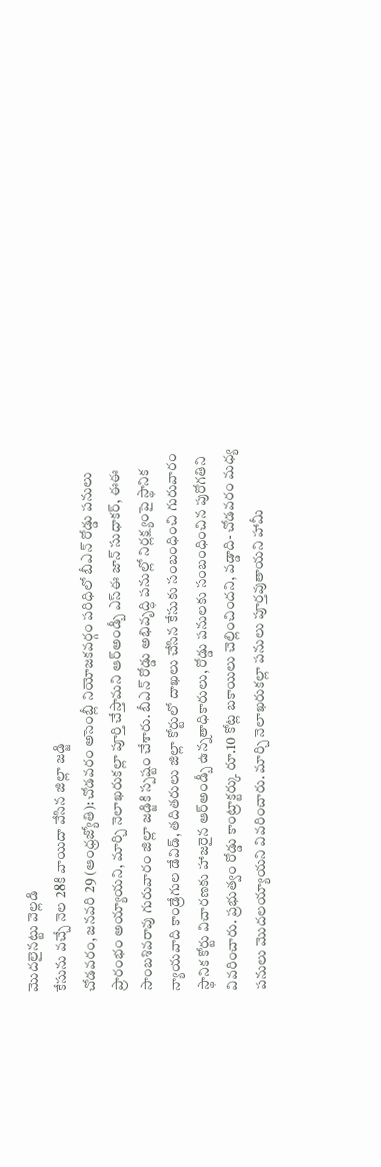మొదలైనట్టు వెల్లడి
కేసును వచ్చే నెల 28కి వాయిదా వేసిన జిల్లా జడ్జి
చోడవరం, జనవరి 29 (ఆంధ్రజ్యోతి): చోడవరం అసెంబ్లీ నియోజకవర్గం పరిధిలో బీఎన్ రోడ్డు పనులు ప్రారంభం అయ్యాయని, మార్చి నెలాఖరుకల్లా పూర్తి చేస్తామని ఆర్అండ్బీ ఎస్ఈ జాన్ సుధాకర్, ఈఈ సాంబశివరావు గురువారం జిల్లా జడ్జికి స్పష్టం చేశారు. బీఎన్ రోడ్డు అభివృద్ధి పనుల్లో నిర్లక్ష్యంపై స్థానిక న్యాయవాది కాండ్రేగుల డేవిడ్, తదితరులు జిల్లా కోర్టులో దాఖలు చేసిన కేసుకు సంబంధించి గురువారం స్థానిక కోర్టు విచారణకు హాజరైన ఆర్అండ్బీ ఉన్నతాధికారులు, రోడ్డు పనులకు సంబంధించిన పురోగతిని వివరించారు. ప్రభుత్వం రోడ్డు కాంట్రాక్టర్కు రూ.10 కోట్ల బకాయిలు చెల్లించిందని, వడ్డాది- చోడవరం మధ్య పనులు మొదలయ్యాయని వివరించారు. మార్చి నెలాఖరుకల్లా పనులు పూర్తవుతాయని హామీ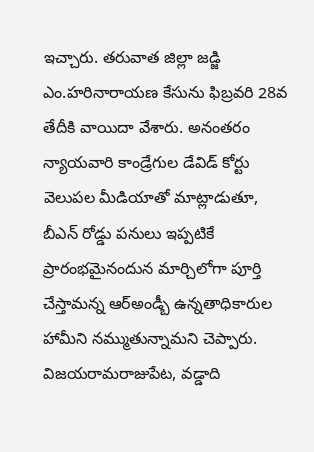ఇచ్చారు. తరువాత జిల్లా జడ్జి ఎం.హరినారాయణ కేసును ఫిబ్రవరి 28వ తేదీకి వాయిదా వేశారు. అనంతరం న్యాయవారి కాండ్రేగుల డేవిడ్ కోర్టు వెలుపల మీడియాతో మాట్లాడుతూ, బీఎన్ రోడ్డు పనులు ఇప్పటికే ప్రారంభమైనందున మార్చిలోగా పూర్తి చేస్తామన్న ఆర్అండ్బీ ఉన్నతాధికారుల హామీని నమ్ముతున్నామని చెప్పారు. విజయరామరాజుపేట, వడ్డాది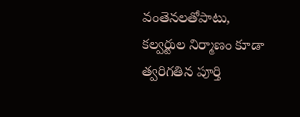వంతెనలతోపాటు, కల్వర్టుల నిర్మాణం కూడా త్వరిగతిన పూర్తి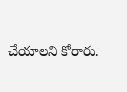చేయాలని కోరారు.